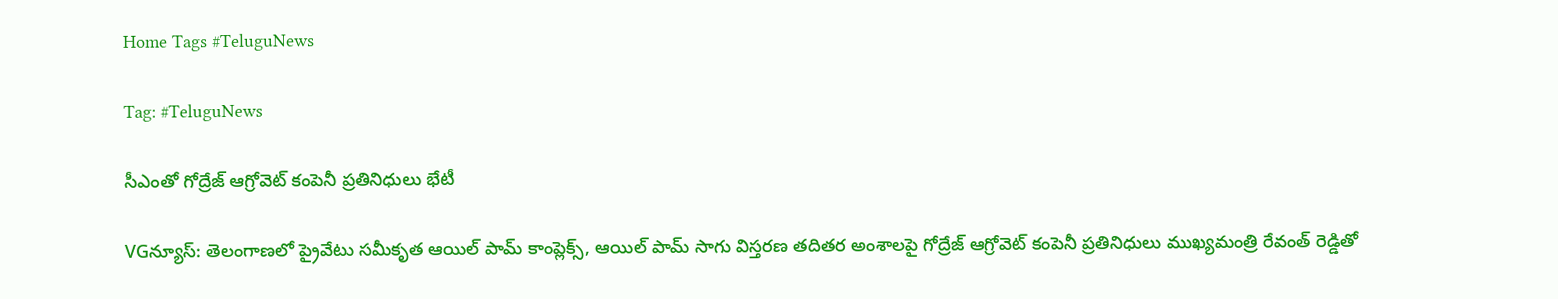Home Tags #TeluguNews

Tag: #TeluguNews

సీఎంతో గోద్రేజ్ ఆగ్రోవెట్ కంపెనీ ప్రతినిధులు భేటీ

VGన్యూస్: తెలంగాణలో ప్రైవేటు సమీకృత ఆయిల్ పామ్ కాంప్లెక్స్, ఆయిల్ పామ్ సాగు విస్తరణ తదితర అంశాలపై గోద్రేజ్ ఆగ్రోవెట్ కంపెనీ ప్రతినిధులు ముఖ్యమంత్రి రేవంత్ రెడ్డితో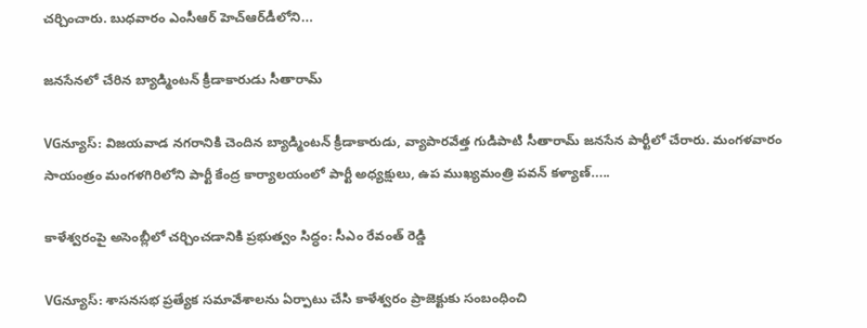చర్చించారు. బుధవారం ఎంసీఆర్ హెచ్‌ఆర్‌డీలోని...

జనసేనలో చేరిన బ్యాడ్మింటన్ క్రీడాకారుడు సీతారామ్

VGన్యూస్: విజయవాడ నగరానికి చెందిన బ్యాడ్మింటన్ క్రీడాకారుడు, వ్యాపారవేత్త గుడిపాటి సీతారామ్ జనసేన పార్టీలో చేరారు. మంగళవారం సాయంత్రం మంగళగిరిలోని పార్టీ కేంద్ర కార్యాలయంలో పార్టీ అధ్యక్షులు, ఉప ముఖ్యమంత్రి పవన్ కళ్యాణ్.....

కాళేశ్వరంపై అసెంబ్లీలో చర్చించడానికి ప్రభుత్వం సిద్ధం: సీఎం రేవంత్ రెడ్డి

VGన్యూస్: శాసనసభ ప్రత్యేక సమావేశాలను ఏర్పాటు చేసి కాళేశ్వరం ప్రాజెక్టుకు సంబంధించి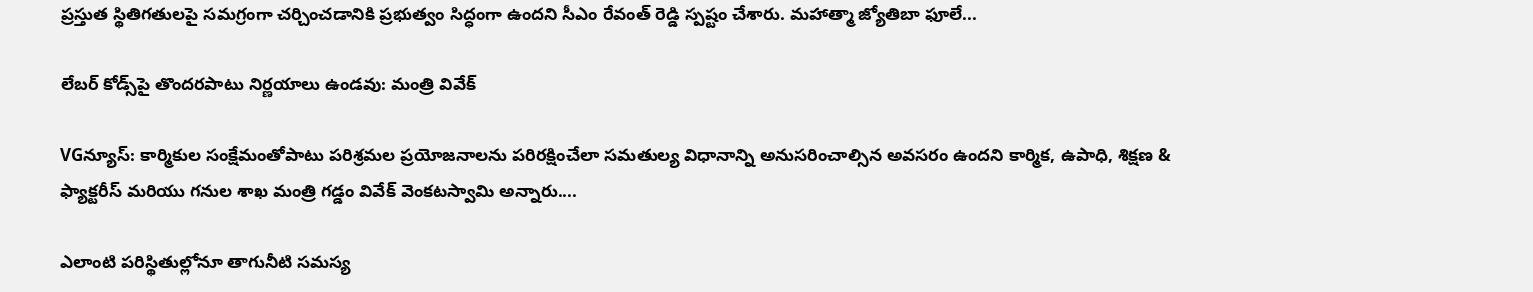ప్రస్తుత స్థితిగతులపై సమగ్రంగా చర్చించడానికి ప్రభుత్వం సిద్ధంగా ఉందని సీఎం రేవంత్ రెడ్డి స్పష్టం చేశారు. మహాత్మా జ్యోతిబా ఫూలే...

లేబర్ కోడ్స్‌పై తొందరపాటు నిర్ణయాలు ఉండవు: మంత్రి వివేక్

VGన్యూస్: కార్మికుల సంక్షేమంతోపాటు పరిశ్రమల ప్రయోజనాలను పరిరక్షించేలా సమతుల్య విధానాన్ని అనుసరించాల్సిన అవసరం ఉందని కార్మిక, ఉపాధి, శిక్షణ & ఫ్యాక్టరీస్ మరియు గనుల శాఖ మంత్రి గడ్డం వివేక్ వెంకటస్వామి అన్నారు....

ఎలాంటి పరిస్థితుల్లోనూ తాగునీటి సమస్య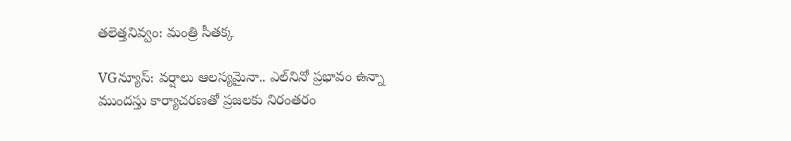తలెత్తనివ్వం: మంత్రి సీతక్క

VGన్యూస్: వర్షాలు ఆలస్యమైనా.. ఎల్‌నినో ప్రభావం ఉన్నా ముందస్తు కార్యాచరణతో ప్రజలకు నిరంతరం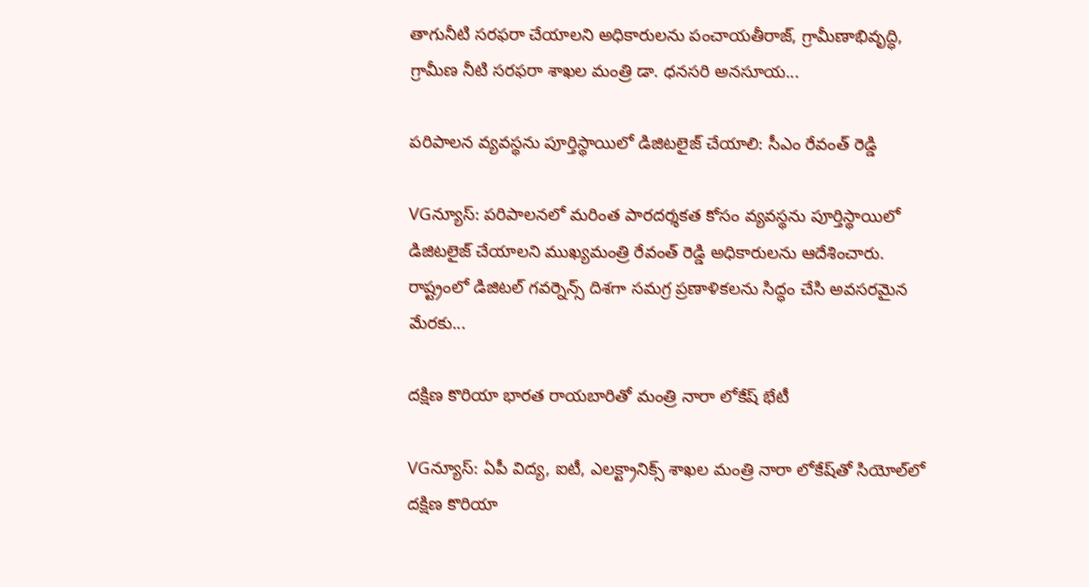తాగునీటి సరఫరా చేయాలని అధికారులను పంచాయతీరాజ్, గ్రామీణాభివృద్ధి, గ్రామీణ నీటి సరఫరా శాఖల మంత్రి డా. ధనసరి అనసూయ...

పరిపాలన వ్యవస్థను పూర్తిస్థాయిలో డిజిటలైజ్ చేయాలి: సీఎం రేవంత్ రెడ్డి

VGన్యూస్: పరిపాలనలో మరింత పారదర్శకత కోసం వ్యవస్థను పూర్తిస్థాయిలో డిజిటలైజ్ చేయాలని ముఖ్యమంత్రి రేవంత్ రెడ్డి అధికారులను ఆదేశించారు. రాష్ట్రంలో డిజిటల్ గవర్నెన్స్ దిశగా సమగ్ర ప్రణాళికలను సిద్ధం చేసి అవసరమైన మేరకు...

దక్షిణ కొరియా భారత రాయబారితో మంత్రి నారా లోకేష్ భేటీ

VGన్యూస్: ఏపీ విద్య, ఐటీ, ఎలక్ట్రానిక్స్ శాఖల మంత్రి నారా లోకేష్‌తో సియోల్‌లో దక్షిణ కొరియా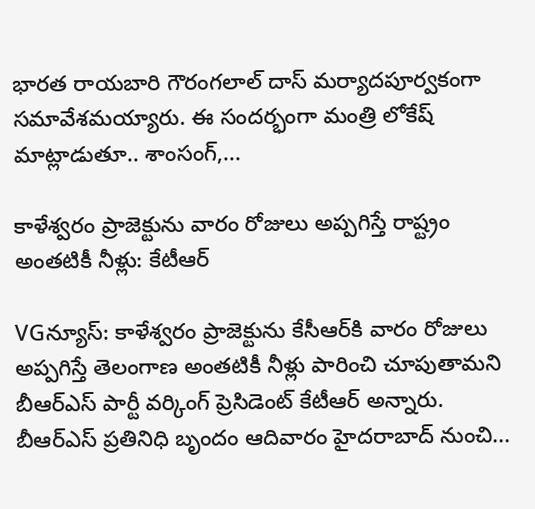భారత రాయబారి గౌరంగలాల్ దాస్ మర్యాదపూర్వకంగా సమావేశమయ్యారు. ఈ సందర్భంగా మంత్రి లోకేష్ మాట్లాడుతూ.. శాంసంగ్,...

కాళేశ్వరం ప్రాజెక్టును వారం రోజులు అప్పగిస్తే రాష్ట్రం అంతటికీ నీళ్లు: కేటీఆర్

VGన్యూస్: కాళేశ్వరం ప్రాజెక్టును కేసీఆర్‌కి వారం రోజులు అప్పగిస్తే తెలంగాణ అంతటికీ నీళ్లు పారించి చూపుతామని బీఆర్ఎస్ పార్టీ వర్కింగ్ ప్రెసిడెంట్ కేటీఆర్ అన్నారు. బీఆర్ఎస్ ప్రతినిధి బృందం ఆదివారం హైదరాబాద్ నుంచి...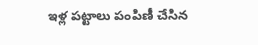ఇళ్ల పట్టాలు పంపిణీ చేసిన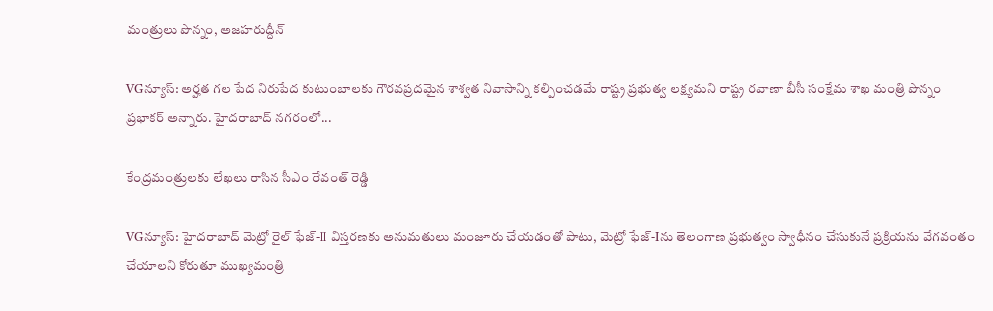మంత్రులు పొన్నం, అజహరుద్దీన్

VGన్యూస్: అర్హత గల పేద నిరుపేద కుటుంబాలకు గౌరవప్రదమైన శాశ్వత నివాసాన్ని కల్పించడమే రాష్ట్ర ప్రభుత్వ లక్ష్యమని రాష్ట్ర రవాణా బీసీ సంక్షేమ శాఖ మంత్రి పొన్నం ప్రభాకర్ అన్నారు. హైదరాబాద్ నగరంలో...

కేంద్రమంత్రులకు లేఖలు రాసిన సీఎం రేవంత్ రెడ్డి

VGన్యూస్: హైదరాబాద్ మెట్రో రైల్ ఫేజ్-II విస్తరణకు అనుమతులు మంజూరు చేయడంతో పాటు, మెట్రో ఫేజ్-Iను తెలంగాణ ప్రభుత్వం స్వాధీనం చేసుకునే ప్రక్రియను వేగవంతం చేయాలని కోరుతూ ముఖ్యమంత్రి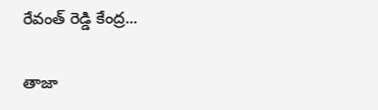రేవంత్ రెడ్డి కేంద్ర...

తాజా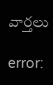వార్తలు

error: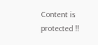Content is protected !!